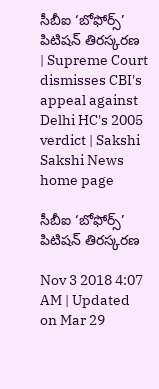సీబీఐ ‘బోఫోర్స్‌’ పిటిషన్‌ తిరస్కరణ | Supreme Court dismisses CBI's appeal against Delhi HC's 2005 verdict | Sakshi
Sakshi News home page

సీబీఐ ‘బోఫోర్స్‌’ పిటిషన్‌ తిరస్కరణ

Nov 3 2018 4:07 AM | Updated on Mar 29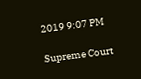2019 9:07 PM

Supreme Court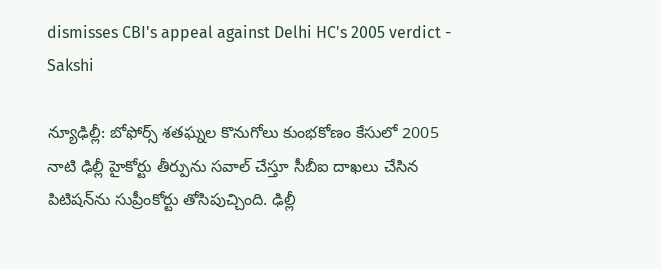dismisses CBI's appeal against Delhi HC's 2005 verdict - Sakshi

న్యూఢిల్లీ: బోఫోర్స్‌ శతఘ్నల కొనుగోలు కుంభకోణం కేసులో 2005 నాటి ఢిల్లీ హైకోర్టు తీర్పును సవాల్‌ చేస్తూ సీబీఐ దాఖలు చేసిన పిటిషన్‌ను సుప్రీంకోర్టు తోసిపుచ్చింది. ఢిల్లీ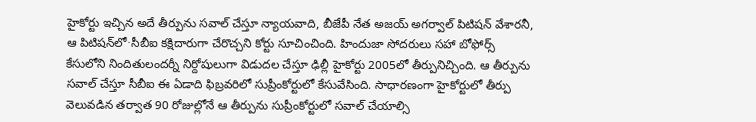హైకోర్టు ఇచ్చిన అదే తీర్పును సవాల్‌ చేస్తూ న్యాయవాది, బీజేపీ నేత అజయ్‌ అగర్వాల్‌ పిటిషన్‌ వేశారనీ, ఆ పిటిషన్‌లో∙సీబీఐ కక్షిదారుగా చేరొచ్చని కోర్టు సూచించింది. హిందుజా సోదరులు సహా బోఫోర్స్‌ కేసులోని నిందితులందర్నీ నిర్దోషులుగా విడుదల చేస్తూ ఢిల్లీ హైకోర్టు 2005లో తీర్పునిచ్చింది. ఆ తీర్పును సవాల్‌ చేస్తూ సీబీఐ ఈ ఏడాది ఫిబ్రవరిలో సుప్రీంకోర్టులో కేసువేసింది. సాధారణంగా హైకోర్టులో తీర్పు వెలువడిన తర్వాత 90 రోజుల్లోనే ఆ తీర్పును సుప్రీంకోర్టులో సవాల్‌ చేయాల్సి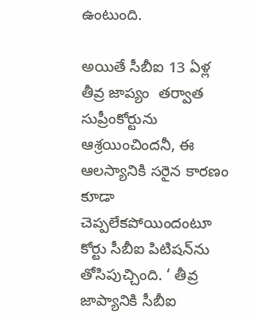ఉంటుంది.

అయితే సీబీఐ 13 ఏళ్ల తీవ్ర జాప్యం  తర్వాత సుప్రీంకోర్టును ఆశ్రయించిందనీ, ఈ ఆలస్యానికి సరైన కారణం కూడా చెప్పలేకపోయిందంటూ కోర్టు సీబీఐ పిటిషన్‌ను తోసిపుచ్చింది. ‘ తీవ్ర జాప్యానికి సీబీఐ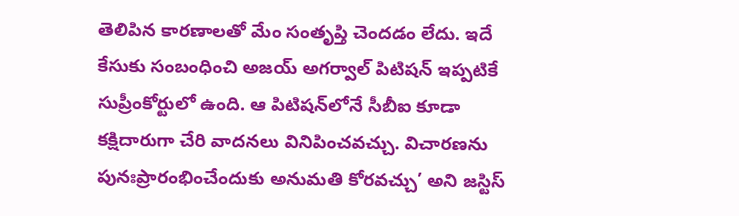తెలిపిన కారణాలతో మేం సంతృప్తి చెందడం లేదు. ఇదే కేసుకు సంబంధించి అజయ్‌ అగర్వాల్‌ పిటిషన్‌ ఇప్పటికే సుప్రీంకోర్టులో ఉంది. ఆ పిటిషన్‌లోనే సీబీఐ కూడా కక్షిదారుగా చేరి వాదనలు వినిపించవచ్చు. విచారణను పునఃప్రారంభించేందుకు అనుమతి కోరవచ్చు’ అని జస్టిస్‌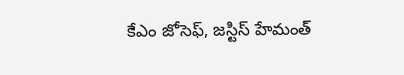కేఎం జోసెఫ్, జస్టిస్‌ హేమంత్‌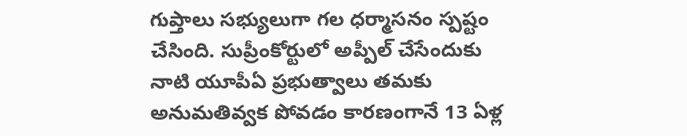గుప్తాలు సభ్యులుగా గల ధర్మాసనం స్పష్టం చేసింది. సుప్రీంకోర్టులో అప్పీల్‌ చేసేందుకు నాటి యూపీఏ ప్రభుత్వాలు తమకు అనుమతివ్వక పోవడం కారణంగానే 13 ఏళ్ల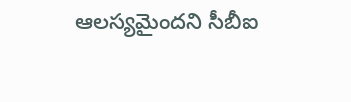ఆలస్యమైందని సీబీఐ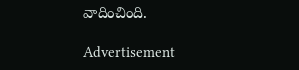వాదించింది.

Advertisement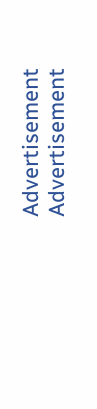Advertisement
Advertisement